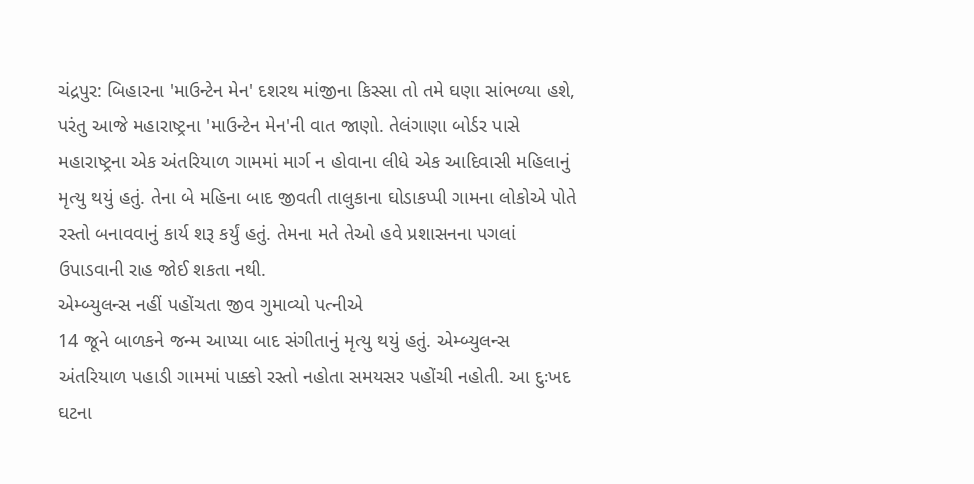ચંદ્રપુર: બિહારના 'માઉન્ટેન મેન' દશરથ માંજીના કિસ્સા તો તમે ઘણા સાંભળ્યા હશે, પરંતુ આજે મહારાષ્ટ્રના 'માઉન્ટેન મેન'ની વાત જાણો. તેલંગાણા બોર્ડર પાસે મહારાષ્ટ્રના એક અંતરિયાળ ગામમાં માર્ગ ન હોવાના લીધે એક આદિવાસી મહિલાનું મૃત્યુ થયું હતું. તેના બે મહિના બાદ જીવતી તાલુકાના ઘોડાકપ્પી ગામના લોકોએ પોતે રસ્તો બનાવવાનું કાર્ય શરૂ કર્યું હતું. તેમના મતે તેઓ હવે પ્રશાસનના પગલાં ઉપાડવાની રાહ જોઈ શકતા નથી.
એમ્બ્યુલન્સ નહીં પહોંચતા જીવ ગુમાવ્યો પત્નીએ
14 જૂને બાળકને જન્મ આપ્યા બાદ સંગીતાનું મૃત્યુ થયું હતું. એમ્બ્યુલન્સ અંતરિયાળ પહાડી ગામમાં પાક્કો રસ્તો નહોતા સમયસર પહોંચી નહોતી. આ દુઃખદ ઘટના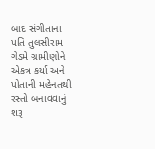બાદ સંગીતાના પતિ તુલસીરામ ગેડમે ગ્રામીણોને એકત્ર કર્યા અને પોતાની મહેનતથી રસ્તો બનાવવાનું શરૂ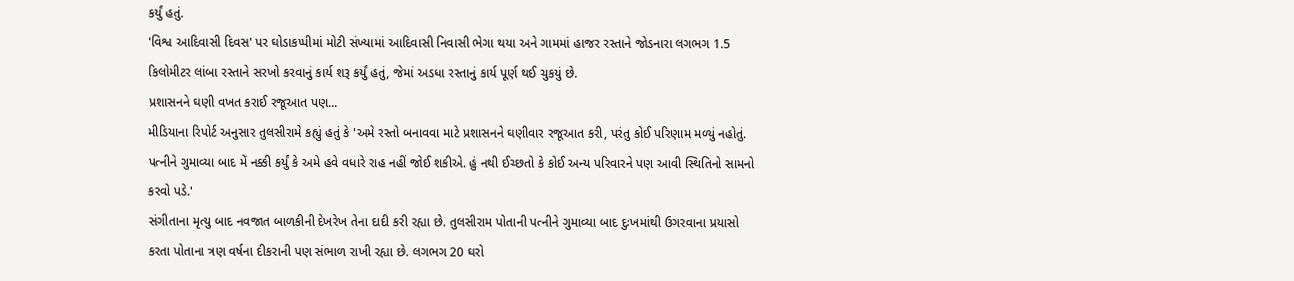કર્યું હતું.
'વિશ્વ આદિવાસી દિવસ' પર ઘોડાકપ્પીમાં મોટી સંખ્યામાં આદિવાસી નિવાસી ભેગા થયા અને ગામમાં હાજર રસ્તાને જોડનારા લગભગ 1.5 કિલોમીટર લાંબા રસ્તાને સરખો કરવાનું કાર્ય શરૂ કર્યું હતું, જેમાં અડધા રસ્તાનું કાર્ય પૂર્ણ થઈ ચુકયું છે.
પ્રશાસનને ઘણી વખત કરાઈ રજૂઆત પણ...
મીડિયાના રિપોર્ટ અનુસાર તુલસીરામે કહ્યું હતું કે 'અમે રસ્તો બનાવવા માટે પ્રશાસનને ઘણીવાર રજૂઆત કરી, પરંતુ કોઈ પરિણામ મળ્યું નહોતું. પત્નીને ગુમાવ્યા બાદ મેં નક્કી કર્યું કે અમે હવે વધારે રાહ નહીં જોઈ શકીએ. હું નથી ઈચ્છતો કે કોઈ અન્ય પરિવારને પણ આવી સ્થિતિનો સામનો કરવો પડે.'
સંગીતાના મૃત્યુ બાદ નવજાત બાળકીની દેખરેખ તેના દાદી કરી રહ્યા છે. તુલસીરામ પોતાની પત્નીને ગુમાવ્યા બાદ દુઃખમાંથી ઉગરવાના પ્રયાસો કરતા પોતાના ત્રણ વર્ષના દીકરાની પણ સંભાળ રાખી રહ્યા છે. લગભગ 20 ઘરો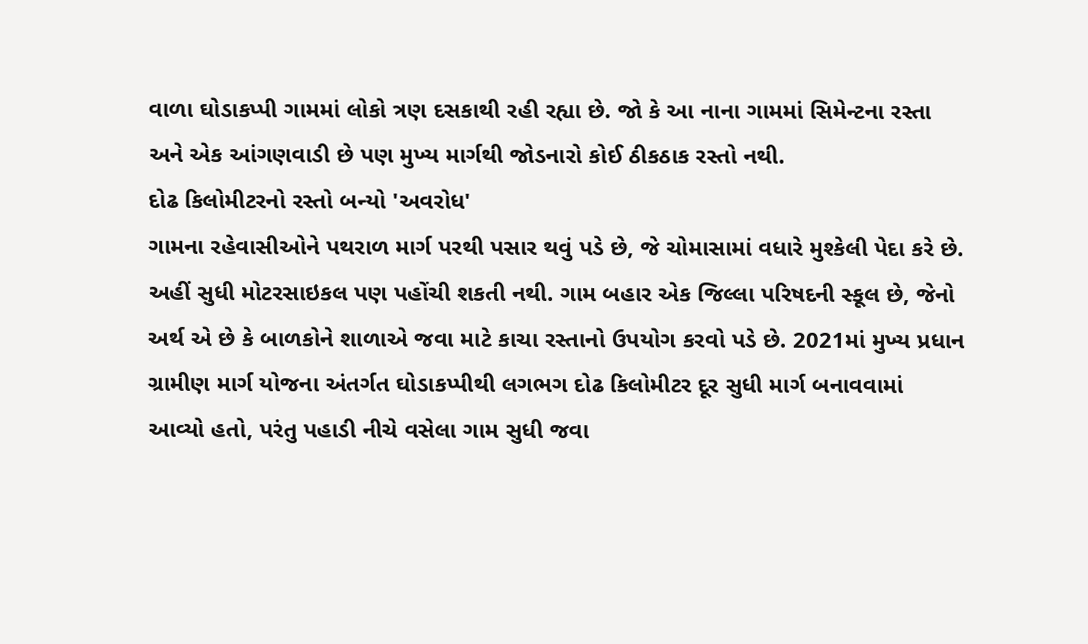વાળા ઘોડાકપ્પી ગામમાં લોકો ત્રણ દસકાથી રહી રહ્યા છે. જો કે આ નાના ગામમાં સિમેન્ટના રસ્તા અને એક આંગણવાડી છે પણ મુખ્ય માર્ગથી જોડનારો કોઈ ઠીકઠાક રસ્તો નથી.
દોઢ કિલોમીટરનો રસ્તો બન્યો 'અવરોધ'
ગામના રહેવાસીઓને પથરાળ માર્ગ પરથી પસાર થવું પડે છે, જે ચોમાસામાં વધારે મુશ્કેલી પેદા કરે છે. અહીં સુધી મોટરસાઇકલ પણ પહોંચી શકતી નથી. ગામ બહાર એક જિલ્લા પરિષદની સ્કૂલ છે, જેનો અર્થ એ છે કે બાળકોને શાળાએ જવા માટે કાચા રસ્તાનો ઉપયોગ કરવો પડે છે. 2021માં મુખ્ય પ્રધાન ગ્રામીણ માર્ગ યોજના અંતર્ગત ઘોડાકપ્પીથી લગભગ દોઢ કિલોમીટર દૂર સુધી માર્ગ બનાવવામાં આવ્યો હતો, પરંતુ પહાડી નીચે વસેલા ગામ સુધી જવા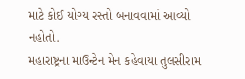માટે કોઈ યોગ્ય રસ્તો બનાવવામાં આવ્યો નહોતો.
મહારાષ્ટ્રના માઉન્ટેન મેન કહેવાયા તુલસીરામ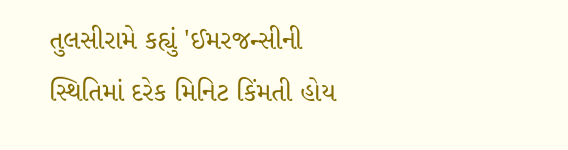તુલસીરામે કહ્યું 'ઈમરજન્સીની સ્થિતિમાં દરેક મિનિટ કિંમતી હોય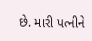છે. મારી પત્નીને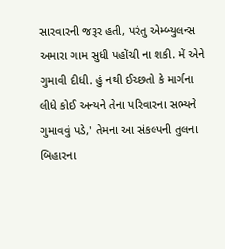સારવારની જરૂર હતી, પરંતુ એમ્બ્યુલન્સ અમારા ગામ સુધી પહોંચી ના શકી. મેં એને ગુમાવી દીધી. હું નથી ઈચ્છતો કે માર્ગના લીધે કોઈ અન્યને તેના પરિવારના સભ્યને ગુમાવવું પડે,' તેમના આ સંકલ્પની તુલના બિહારના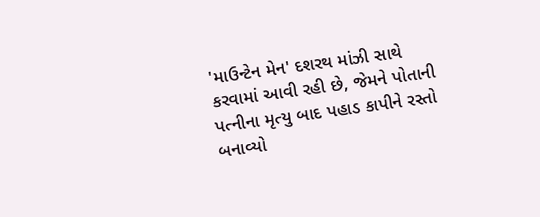'માઉન્ટેન મેન' દશરથ માંઝી સાથે કરવામાં આવી રહી છે, જેમને પોતાની પત્નીના મૃત્યુ બાદ પહાડ કાપીને રસ્તો બનાવ્યો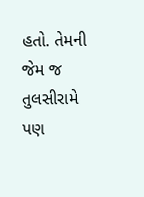હતો. તેમની જેમ જ તુલસીરામે પણ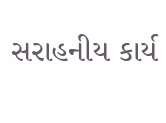સરાહનીય કાર્ય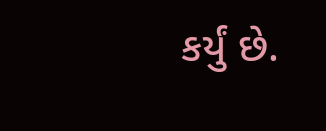કર્યું છે.